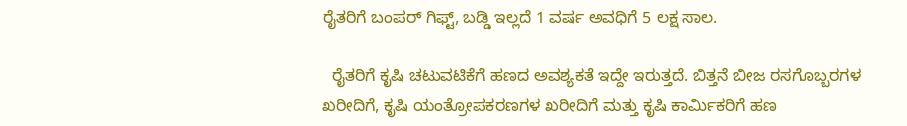ರೈತರಿಗೆ ಬಂಪರ್ ಗಿಫ್ಟ್, ಬಡ್ಡಿ ಇಲ್ಲದೆ 1 ವರ್ಷ ಅವಧಿಗೆ 5 ಲಕ್ಷ ಸಾಲ.

  ರೈತರಿಗೆ ಕೃಷಿ ಚಟುವಟಿಕೆಗೆ ಹಣದ ಅವಶ್ಯಕತೆ ಇದ್ದೇ ಇರುತ್ತದೆ. ಬಿತ್ತನೆ ಬೀಜ ರಸಗೊಬ್ಬರಗಳ ಖರೀದಿಗೆ, ಕೃಷಿ ಯಂತ್ರೋಪಕರಣಗಳ ಖರೀದಿಗೆ ಮತ್ತು ಕೃಷಿ ಕಾರ್ಮಿಕರಿಗೆ ಹಣ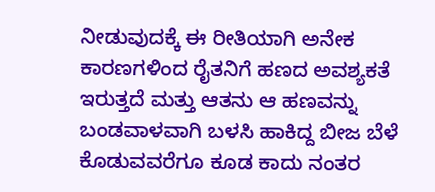ನೀಡುವುದಕ್ಕೆ ಈ ರೀತಿಯಾಗಿ ಅನೇಕ ಕಾರಣಗಳಿಂದ ರೈತನಿಗೆ ಹಣದ ಅವಶ್ಯಕತೆ ಇರುತ್ತದೆ ಮತ್ತು ಆತನು ಆ ಹಣವನ್ನು ಬಂಡವಾಳವಾಗಿ ಬಳಸಿ ಹಾಕಿದ್ದ ‌‌ಬೀಜ ಬೆಳೆ ಕೊಡುವವರೆಗೂ ಕೂಡ ಕಾದು ನಂತರ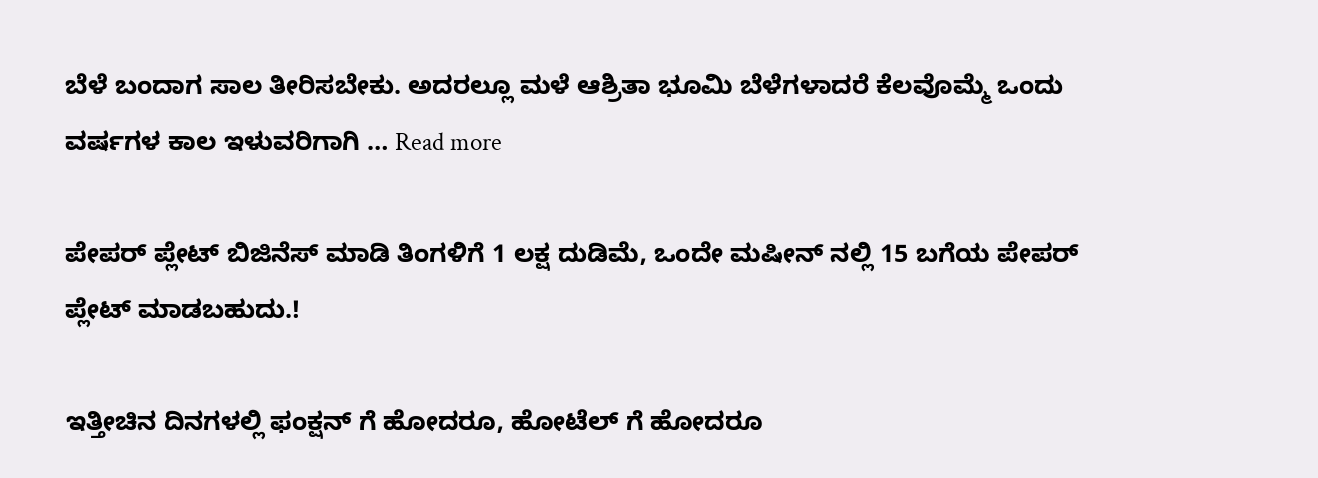ಬೆಳೆ ಬಂದಾಗ ಸಾಲ ತೀರಿಸಬೇಕು. ಅದರಲ್ಲೂ ಮಳೆ ಆಶ್ರಿತಾ ಭೂಮಿ ಬೆಳೆಗಳಾದರೆ ಕೆಲವೊಮ್ಮೆ ಒಂದು ವರ್ಷಗಳ ಕಾಲ ಇಳುವರಿಗಾಗಿ … Read more

ಪೇಪರ್ ಪ್ಲೇಟ್ ಬಿಜಿನೆಸ್ ಮಾಡಿ ತಿಂಗಳಿಗೆ 1 ಲಕ್ಷ ದುಡಿಮೆ, ಒಂದೇ ಮಷೀನ್ ನಲ್ಲಿ 15 ಬಗೆಯ ಪೇಪರ್ ಪ್ಲೇಟ್ ಮಾಡಬಹುದು.!

ಇತ್ತೀಚಿನ ದಿನಗಳಲ್ಲಿ ಫಂಕ್ಷನ್ ಗೆ ಹೋದರೂ, ಹೋಟೆಲ್ ಗೆ ಹೋದರೂ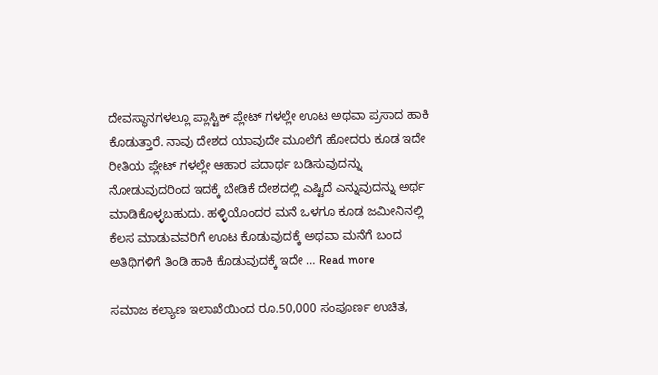ದೇವಸ್ಥಾನಗಳಲ್ಲೂ ಪ್ಲಾಸ್ಟಿಕ್ ಪ್ಲೇಟ್ ಗಳಲ್ಲೇ ಊಟ ಅಥವಾ ಪ್ರಸಾದ ಹಾಕಿ ಕೊಡುತ್ತಾರೆ. ನಾವು ದೇಶದ ಯಾವುದೇ ಮೂಲೆಗೆ ಹೋದರು ಕೂಡ ಇದೇ ರೀತಿಯ ಪ್ಲೇಟ್ ಗಳಲ್ಲೇ ಆಹಾರ ಪದಾರ್ಥ ಬಡಿಸುವುದನ್ನು ನೋಡುವುದರಿಂದ ಇದಕ್ಕೆ ಬೇಡಿಕೆ ದೇಶದಲ್ಲಿ ಎಷ್ಟಿದೆ ಎನ್ನುವುದನ್ನು ಅರ್ಥ ಮಾಡಿಕೊಳ್ಳಬಹುದು. ಹಳ್ಳಿಯೊಂದರ ಮನೆ ಒಳಗೂ ಕೂಡ ಜಮೀನಿನಲ್ಲಿ ಕೆಲಸ ಮಾಡುವವರಿಗೆ ಊಟ ಕೊಡುವುದಕ್ಕೆ ಅಥವಾ ಮನೆಗೆ ಬಂದ ಅತಿಥಿಗಳಿಗೆ ತಿಂಡಿ ಹಾಕಿ ಕೊಡುವುದಕ್ಕೆ ಇದೇ … Read more

ಸಮಾಜ ಕಲ್ಯಾಣ ಇಲಾಖೆಯಿಂದ ರೂ.50,000 ಸಂಪೂರ್ಣ ಉಚಿತ,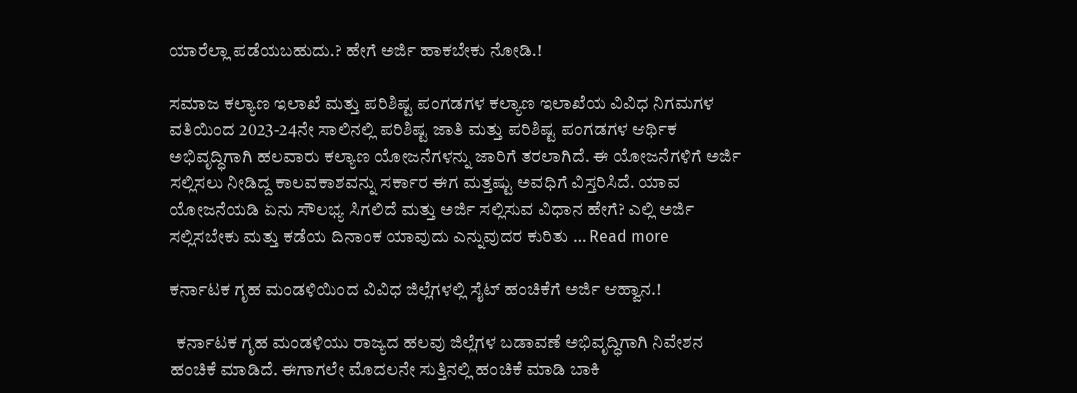ಯಾರೆಲ್ಲಾ ಪಡೆಯಬಹುದು.? ಹೇಗೆ ಅರ್ಜಿ ಹಾಕಬೇಕು ನೋಡಿ.!

ಸಮಾಜ ಕಲ್ಯಾಣ ಇಲಾಖೆ ಮತ್ತು ಪರಿಶಿಷ್ಟ ಪಂಗಡಗಳ ಕಲ್ಯಾಣ ಇಲಾಖೆಯ ವಿವಿಧ ನಿಗಮಗಳ ವತಿಯಿಂದ 2023-24ನೇ ಸಾಲಿನಲ್ಲಿ ಪರಿಶಿಷ್ಟ ಜಾತಿ ಮತ್ತು ಪರಿಶಿಷ್ಟ ಪಂಗಡಗಳ ಆರ್ಥಿಕ ಅಭಿವೃದ್ಧಿಗಾಗಿ ಹಲವಾರು ಕಲ್ಯಾಣ ಯೋಜನೆಗಳನ್ನು ಜಾರಿಗೆ ತರಲಾಗಿದೆ. ಈ ಯೋಜನೆಗಳಿಗೆ ಅರ್ಜಿ ಸಲ್ಲಿಸಲು ನೀಡಿದ್ದ ಕಾಲವಕಾಶವನ್ನು ಸರ್ಕಾರ ಈಗ ಮತ್ತಷ್ಟು ಅವಧಿಗೆ ವಿಸ್ತರಿಸಿದೆ. ಯಾವ ಯೋಜನೆಯಡಿ ಏನು ಸೌಲಭ್ಯ ಸಿಗಲಿದೆ ಮತ್ತು ಅರ್ಜಿ ಸಲ್ಲಿಸುವ ವಿಧಾನ ಹೇಗೆ? ಎಲ್ಲಿ ಅರ್ಜಿ ಸಲ್ಲಿಸಬೇಕು ಮತ್ತು ಕಡೆಯ ದಿನಾಂಕ ಯಾವುದು ಎನ್ನುವುದರ ಕುರಿತು … Read more

ಕರ್ನಾಟಕ ಗೃಹ ಮಂಡಳಿಯಿಂದ ವಿವಿಧ ಜಿಲ್ಲೆಗಳಲ್ಲಿ ಸೈಟ್ ಹಂಚಿಕೆಗೆ ಅರ್ಜಿ ಆಹ್ವಾನ.!

  ಕರ್ನಾಟಕ ಗೃಹ ಮಂಡಳಿಯು ರಾಜ್ಯದ ಹಲವು ಜಿಲ್ಲೆಗಳ ಬಡಾವಣೆ ಅಭಿವೃದ್ಧಿಗಾಗಿ ನಿವೇಶನ ಹಂಚಿಕೆ ಮಾಡಿದೆ. ಈಗಾಗಲೇ ಮೊದಲನೇ ಸುತ್ತಿನಲ್ಲಿ ಹಂಚಿಕೆ ಮಾಡಿ ಬಾಕಿ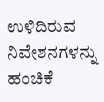ಉಳಿದಿರುವ ನಿವೇಶನಗಳನ್ನು ಹಂಚಿಕೆ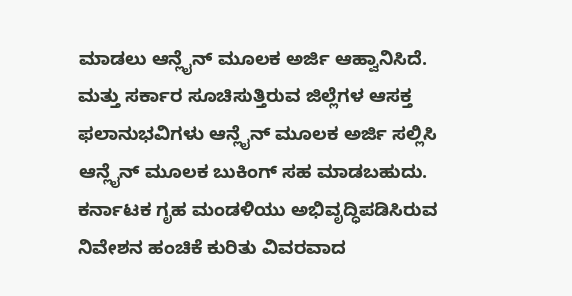ಮಾಡಲು ಆನ್ಲೈನ್ ಮೂಲಕ ಅರ್ಜಿ ಆಹ್ವಾನಿಸಿದೆ. ಮತ್ತು ಸರ್ಕಾರ ಸೂಚಿಸುತ್ತಿರುವ ಜಿಲ್ಲೆಗಳ ಆಸಕ್ತ ಫಲಾನುಭವಿಗಳು ಆನ್ಲೈನ್ ಮೂಲಕ ಅರ್ಜಿ ಸಲ್ಲಿಸಿ ಆನ್ಲೈನ್ ಮೂಲಕ ಬುಕಿಂಗ್ ಸಹ ಮಾಡಬಹುದು. ಕರ್ನಾಟಕ ಗೃಹ ಮಂಡಳಿಯು ಅಭಿವೃದ್ಧಿಪಡಿಸಿರುವ ನಿವೇಶನ ಹಂಚಿಕೆ ಕುರಿತು ವಿವರವಾದ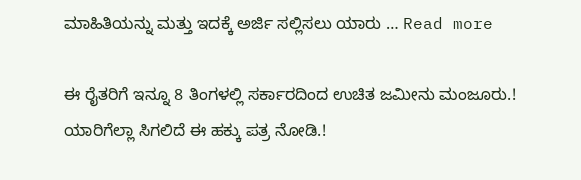ಮಾಹಿತಿಯನ್ನು ಮತ್ತು ಇದಕ್ಕೆ ಅರ್ಜಿ ಸಲ್ಲಿಸಲು ಯಾರು … Read more

ಈ ರೈತರಿಗೆ ಇನ್ನೂ 8 ತಿಂಗಳಲ್ಲಿ ಸರ್ಕಾರದಿಂದ ಉಚಿತ ಜಮೀನು ಮಂಜೂರು.! ಯಾರಿಗೆಲ್ಲಾ ಸಿಗಲಿದೆ ಈ ಹಕ್ಕು ಪತ್ರ ನೋಡಿ.!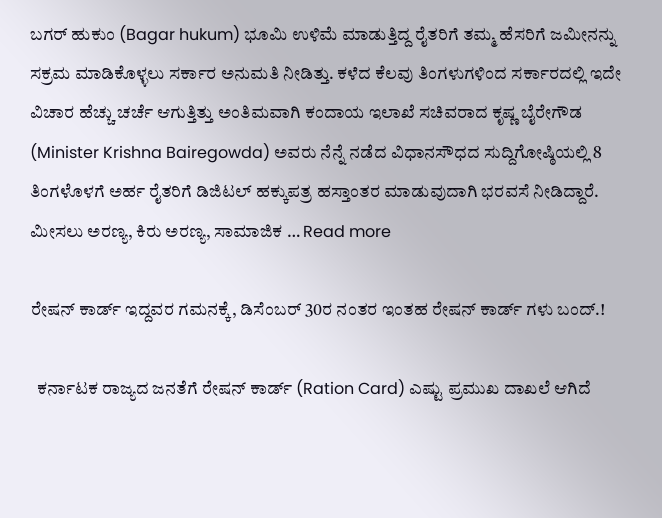ಬಗರ್ ಹುಕುಂ (Bagar hukum) ಭೂಮಿ ಉಳಿಮೆ ಮಾಡುತ್ತಿದ್ದ ರೈತರಿಗೆ ತಮ್ಮ ಹೆಸರಿಗೆ ಜಮೀನನ್ನು ಸಕ್ರಮ ಮಾಡಿಕೊಳ್ಳಲು ಸರ್ಕಾರ ಅನುಮತಿ ನೀಡಿತ್ತು. ಕಳೆದ ಕೆಲವು ತಿಂಗಳುಗಳಿಂದ ಸರ್ಕಾರದಲ್ಲಿ ಇದೇ ವಿಚಾರ ಹೆಚ್ಚು ಚರ್ಚೆ ಆಗುತ್ತಿತ್ತು ಅಂತಿಮವಾಗಿ ಕಂದಾಯ ಇಲಾಖೆ ಸಚಿವರಾದ ಕೃಷ್ಣ ಬೈರೇಗೌಡ (Minister Krishna Bairegowda) ಅವರು ನೆನ್ನೆ ನಡೆದ ವಿಧಾನಸೌಧದ ಸುದ್ದಿಗೋಷ್ಠಿಯಲ್ಲಿ 8 ತಿಂಗಳೊಳಗೆ ಅರ್ಹ ರೈತರಿಗೆ ಡಿಜಿಟಲ್ ಹಕ್ಕುಪತ್ರ ಹಸ್ತಾಂತರ ಮಾಡುವುದಾಗಿ ಭರವಸೆ ನೀಡಿದ್ದಾರೆ. ಮೀಸಲು ಅರಣ್ಯ, ಕಿರು ಅರಣ್ಯ, ಸಾಮಾಜಿಕ … Read more

ರೇಷನ್ ಕಾರ್ಡ್ ಇದ್ದವರ ಗಮನಕ್ಕೆ, ಡಿಸೆಂಬರ್ 30ರ ನಂತರ ಇಂತಹ ರೇಷನ್ ಕಾರ್ಡ್ ಗಳು ಬಂದ್.!

  ಕರ್ನಾಟಕ ರಾಜ್ಯದ ಜನತೆಗೆ ರೇಷನ್ ಕಾರ್ಡ್ (Ration Card) ಎಷ್ಟು ಪ್ರಮುಖ ದಾಖಲೆ ಆಗಿದೆ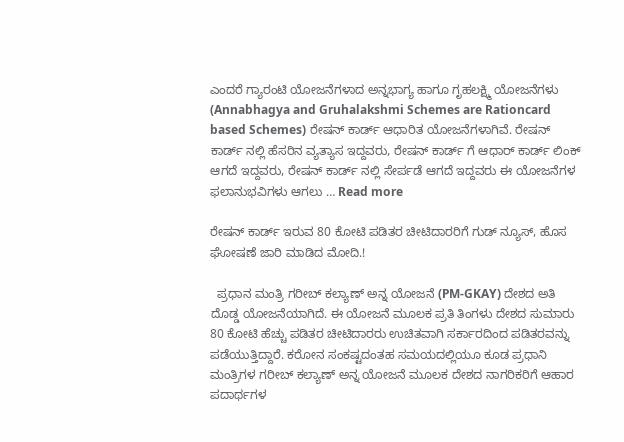ಎಂದರೆ ಗ್ಯಾರಂಟಿ ಯೋಜನೆಗಳಾದ ಅನ್ನಭಾಗ್ಯ ಹಾಗೂ ಗೃಹಲಕ್ಷ್ಮಿ ಯೋಜನೆಗಳು (Annabhagya and Gruhalakshmi Schemes are Rationcard based Schemes) ರೇಷನ್ ಕಾರ್ಡ್ ಆಧಾರಿತ ಯೋಜನೆಗಳಾಗಿವೆ. ರೇಷನ್ ಕಾರ್ಡ್ ನಲ್ಲಿ ಹೆಸರಿನ ವ್ಯತ್ಯಾಸ ಇದ್ದವರು, ರೇಷನ್ ಕಾರ್ಡ್ ಗೆ ಆಧಾರ್ ಕಾರ್ಡ್ ಲಿಂಕ್ ಆಗದೆ ಇದ್ದವರು, ರೇಷನ್ ಕಾರ್ಡ್ ನಲ್ಲಿ ಸೇರ್ಪಡೆ ಆಗದೆ ಇದ್ದವರು ಈ ಯೋಜನೆಗಳ ಫಲಾನುಭವಿಗಳು ಆಗಲು … Read more

ರೇಷನ್ ಕಾರ್ಡ್ ಇರುವ 80 ಕೋಟಿ ಪಡಿತರ ಚೀಟಿದಾರರಿಗೆ ಗುಡ್‌ ನ್ಯೂಸ್, ಹೊಸ ಘೋಷಣೆ ಜಾರಿ ಮಾಡಿದ ಮೋದಿ.!

  ಪ್ರಧಾನ ಮಂತ್ರಿ ಗರೀಬ್ ಕಲ್ಯಾಣ್ ಅನ್ನ ಯೋಜನೆ (PM-GKAY) ದೇಶದ ಅತಿ ದೊಡ್ಡ ಯೋಜನೆಯಾಗಿದೆ. ಈ ಯೋಜನೆ ಮೂಲಕ ಪ್ರತಿ ತಿಂಗಳು ದೇಶದ ಸುಮಾರು 80 ಕೋಟಿ ಹೆಚ್ಚು ಪಡಿತರ ಚೀಟಿದಾರರು ಉಚಿತವಾಗಿ ಸರ್ಕಾರದಿಂದ ಪಡಿತರವನ್ನು ಪಡೆಯುತ್ತಿದ್ದಾರೆ. ಕರೋನ ಸಂಕಷ್ಟದಂತಹ ಸಮಯದಲ್ಲಿಯೂ ಕೂಡ ಪ್ರಧಾನಿ ಮಂತ್ರಿಗಳ ಗರೀಬ್ ಕಲ್ಯಾಣ್ ಅನ್ನ ಯೋಜನೆ ಮೂಲಕ ದೇಶದ ನಾಗರಿಕರಿಗೆ ಆಹಾರ ಪದಾರ್ಥಗಳ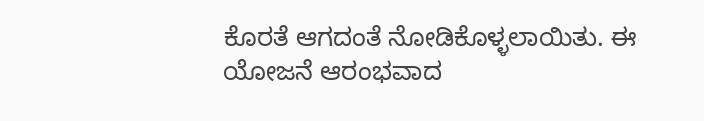ಕೊರತೆ ಆಗದಂತೆ ನೋಡಿಕೊಳ್ಳಲಾಯಿತು. ಈ ಯೋಜನೆ ಆರಂಭವಾದ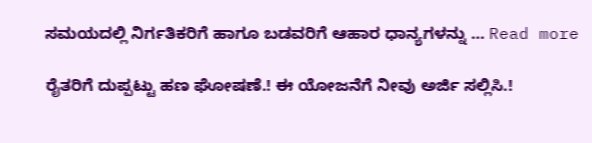ಸಮಯದಲ್ಲಿ ನಿರ್ಗತಿಕರಿಗೆ ಹಾಗೂ ಬಡವರಿಗೆ ಆಹಾರ ಧಾನ್ಯಗಳನ್ನು … Read more

ರೈತರಿಗೆ ದುಪ್ಪಟ್ಟು ಹಣ ಘೋಷಣೆ.! ಈ ಯೋಜನೆಗೆ ನೀವು ಅರ್ಜಿ ಸಲ್ಲಿಸಿ.!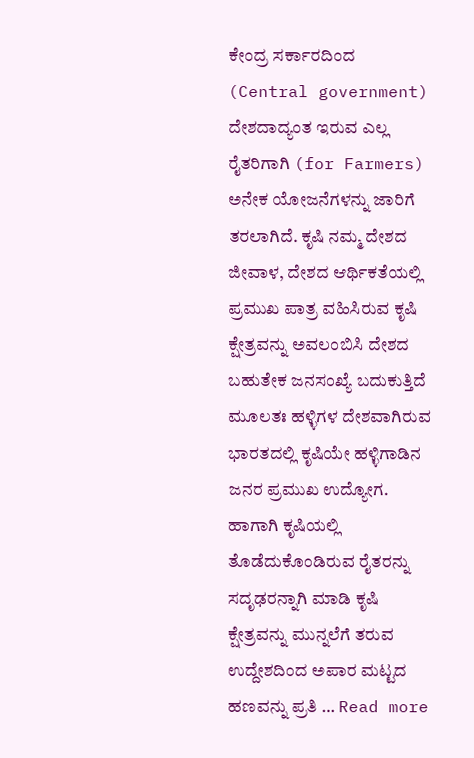ಕೇಂದ್ರ ಸರ್ಕಾರದಿಂದ (Central government) ದೇಶದಾದ್ಯಂತ ಇರುವ ಎಲ್ಲ ರೈತರಿಗಾಗಿ (for Farmers) ಅನೇಕ ಯೋಜನೆಗಳನ್ನು ಜಾರಿಗೆ ತರಲಾಗಿದೆ. ಕೃಷಿ ನಮ್ಮ ದೇಶದ ಜೀವಾಳ, ದೇಶದ ಆರ್ಥಿಕತೆಯಲ್ಲಿ ಪ್ರಮುಖ ಪಾತ್ರ ವಹಿಸಿರುವ ಕೃಷಿ ಕ್ಷೇತ್ರವನ್ನು ಅವಲಂಬಿಸಿ ದೇಶದ ಬಹುತೇಕ ಜನಸಂಖ್ಯೆ ಬದುಕುತ್ತಿದೆ ಮೂಲತಃ ಹಳ್ಳಿಗಳ ದೇಶವಾಗಿರುವ ಭಾರತದಲ್ಲಿ ಕೃಷಿಯೇ ಹಳ್ಳಿಗಾಡಿನ ಜನರ ಪ್ರಮುಖ ಉದ್ಯೋಗ. ಹಾಗಾಗಿ ಕೃಷಿಯಲ್ಲಿ ತೊಡೆದುಕೊಂಡಿರುವ ರೈತರನ್ನು ಸದೃಢರನ್ನಾಗಿ ಮಾಡಿ ಕೃಷಿ ಕ್ಷೇತ್ರವನ್ನು ಮುನ್ನಲೆಗೆ ತರುವ ಉದ್ದೇಶದಿಂದ ಅಪಾರ ಮಟ್ಟದ ಹಣವನ್ನು ಪ್ರತಿ … Read more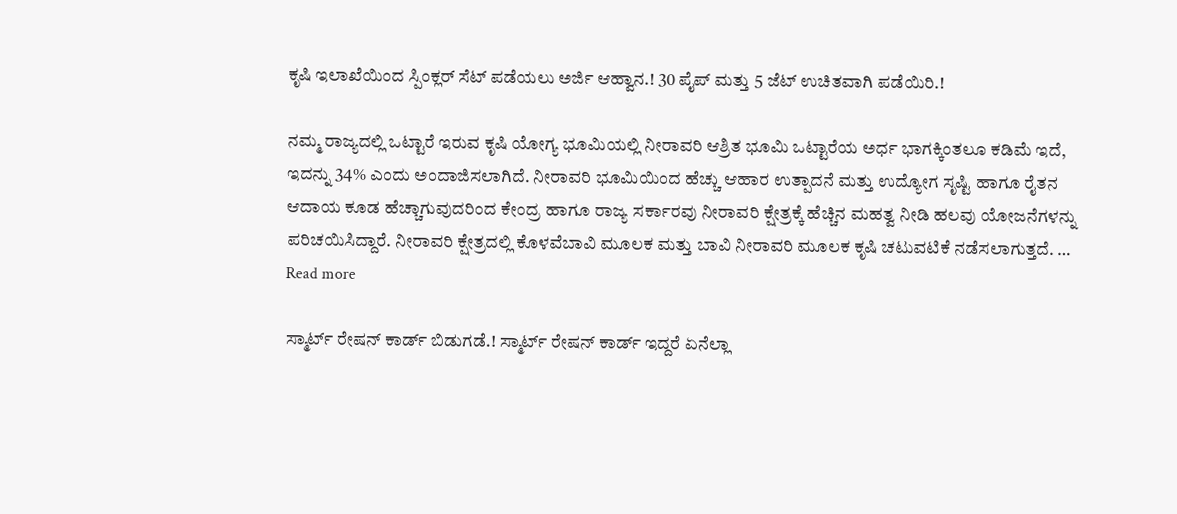ಕೃಷಿ ಇಲಾಖೆಯಿಂದ ಸ್ಪಿಂಕ್ಲರ್ ಸೆಟ್ ಪಡೆಯಲು ಅರ್ಜಿ ಆಹ್ವಾನ.! 30 ಪೈಪ್ ಮತ್ತು 5 ಜೆಟ್ ಉಚಿತವಾಗಿ ಪಡೆಯಿರಿ.!

ನಮ್ಮ ರಾಜ್ಯದಲ್ಲಿ ಒಟ್ಟಾರೆ ಇರುವ ಕೃಷಿ ಯೋಗ್ಯ ಭೂಮಿಯಲ್ಲಿ ನೀರಾವರಿ ಆಶ್ರಿತ ಭೂಮಿ ಒಟ್ಟಾರೆಯ ಅರ್ಧ ಭಾಗಕ್ಕಿಂತಲೂ ಕಡಿಮೆ ಇದೆ, ಇದನ್ನು 34% ಎಂದು ಅಂದಾಜಿಸಲಾಗಿದೆ. ನೀರಾವರಿ ಭೂಮಿಯಿಂದ ಹೆಚ್ಚು ಆಹಾರ ಉತ್ಪಾದನೆ ಮತ್ತು ಉದ್ಯೋಗ ಸೃಷ್ಟಿ ಹಾಗೂ ರೈತನ ಆದಾಯ ಕೂಡ ಹೆಚ್ಚಾಗುವುದರಿಂದ ಕೇಂದ್ರ ಹಾಗೂ ರಾಜ್ಯ ಸರ್ಕಾರವು ನೀರಾವರಿ ಕ್ಷೇತ್ರಕ್ಕೆ ಹೆಚ್ಚಿನ ಮಹತ್ವ ನೀಡಿ ಹಲವು ಯೋಜನೆಗಳನ್ನು ಪರಿಚಯಿಸಿದ್ದಾರೆ. ನೀರಾವರಿ ಕ್ಷೇತ್ರದಲ್ಲಿ ಕೊಳವೆಬಾವಿ ಮೂಲಕ ಮತ್ತು ಬಾವಿ ನೀರಾವರಿ ಮೂಲಕ ಕೃಷಿ ಚಟುವಟಿಕೆ ನಡೆಸಲಾಗುತ್ತದೆ. … Read more

ಸ್ಮಾರ್ಟ್ ರೇಷನ್ ಕಾರ್ಡ್ ಬಿಡುಗಡೆ.! ಸ್ಮಾರ್ಟ್ ರೇಷನ್ ಕಾರ್ಡ್ ಇದ್ದರೆ ಏನೆಲ್ಲಾ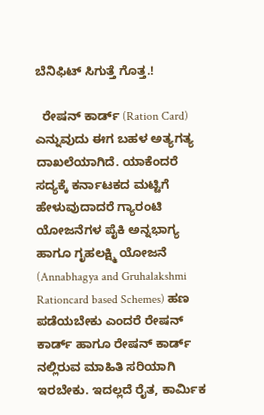ಬೆನಿಫಿಟ್ ಸಿಗುತ್ತೆ ಗೊತ್ತ.!

  ರೇಷನ್ ಕಾರ್ಡ್ (Ration Card) ಎನ್ನುವುದು ಈಗ ಬಹಳ ಅತ್ಯಗತ್ಯ ದಾಖಲೆಯಾಗಿದೆ. ಯಾಕೆಂದರೆ ಸದ್ಯಕ್ಕೆ ಕರ್ನಾಟಕದ ಮಟ್ಟಿಗೆ ಹೇಳುವುದಾದರೆ ಗ್ಯಾರಂಟಿ ಯೋಜನೆಗಳ ಪೈಕಿ ಅನ್ನಭಾಗ್ಯ ಹಾಗೂ ಗೃಹಲಕ್ಷ್ಮಿ ಯೋಜನೆ (Annabhagya and Gruhalakshmi Rationcard based Schemes) ಹಣ ಪಡೆಯಬೇಕು ಎಂದರೆ ರೇಷನ್ ಕಾರ್ಡ್ ಹಾಗೂ ರೇಷನ್ ಕಾರ್ಡ್ ನಲ್ಲಿರುವ ಮಾಹಿತಿ ಸರಿಯಾಗಿ ಇರಬೇಕು. ಇದಲ್ಲದೆ ರೈತ, ಕಾರ್ಮಿಕ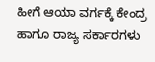ಹೀಗೆ ಆಯಾ ವರ್ಗಕ್ಕೆ ಕೇಂದ್ರ ಹಾಗೂ ರಾಜ್ಯ ಸರ್ಕಾರಗಳು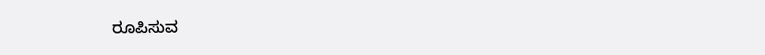ರೂಪಿಸುವ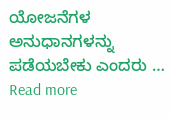ಯೋಜನೆಗಳ ಅನುಧಾನಗಳನ್ನು ಪಡೆಯಬೇಕು ಎಂದರು … Read more